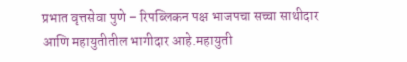प्रभात वृत्तसेवा पुणे – रिपब्लिकन पक्ष भाजपचा सच्चा साथीदार आणि महायुतीतील भागीदार आहे.महायुती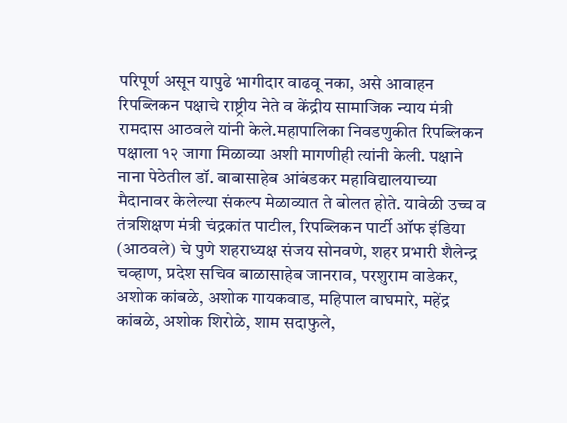परिपूर्ण असून यापुढे भागीदार वाढवू नका, असे आवाहन रिपब्लिकन पक्षाचे राष्ट्रीय नेते व केंद्रीय सामाजिक न्याय मंत्री रामदास आठवले यांनी केले.महापालिका निवडणुकीत रिपब्लिकन पक्षाला १२ जागा मिळाव्या अशी मागणीही त्यांनी केली. पक्षाने नाना पेठेतील डॉ. बाबासाहेब आंबंडकर महाविद्यालयाच्या मैदानावर केलेल्या संकल्प मेळाव्यात ते बोलत होते. यावेळी उच्च व तंत्रशिक्षण मंत्री चंद्रकांत पाटील, रिपब्लिकन पार्टी ऑफ इंडिया (आठवले) चे पुणे शहराध्यक्ष संजय सोनवणे, शहर प्रभारी शैलेन्द्र चव्हाण, प्रदेश सचिव बाळासाहेब जानराव, परशुराम वाडेकर, अशोक कांबळे, अशोक गायकवाड, महिपाल वाघमारे, महेंद्र कांबळे, अशोक शिरोळे, शाम सदाफुले,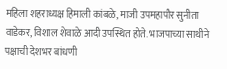महिला शहराध्यक्ष हिमाली कांबळे, माजी उपमहापौर सुनीता वाडेकर, विशाल शेवाळे आदी उपस्थित होते. भाजपाच्या साथीने पक्षाची देशभर बांधणी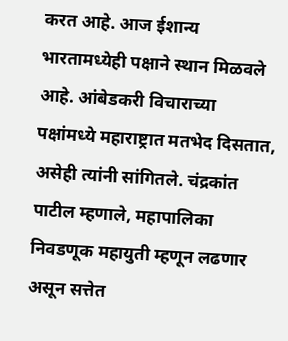करत आहे. आज ईशान्य भारतामध्येही पक्षाने स्थान मिळवले आहे. आंबेडकरी विचाराच्या पक्षांमध्ये महाराष्ट्रात मतभेद दिसतात, असेही त्यांनी सांगितले. चंद्रकांत पाटील म्हणाले, महापालिका निवडणूक महायुती म्हणून लढणार असून सत्तेत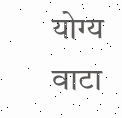योग्य वाटा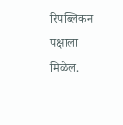रिपब्लिकन पक्षाला मिळेल.